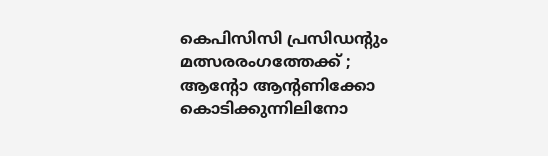കെപിസിസി പ്രസിഡന്‍റും മത്സരരംഗത്തേക്ക് ; ആന്‍റോ ആന്‍റണിക്കോ കൊടിക്കുന്നിലിനോ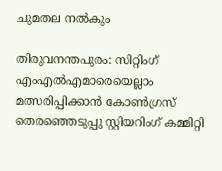ചുമതല നൽകും

തിരുവനന്തപുരം: സിറ്റിംഗ് എംഎൽഎമാരെയെല്ലാം മത്സരിപ്പിക്കാൻ കോണ്‍ഗ്രസ് തെരഞ്ഞെടുപ്പു സ്റ്റിയറിംഗ് കമ്മിറ്റി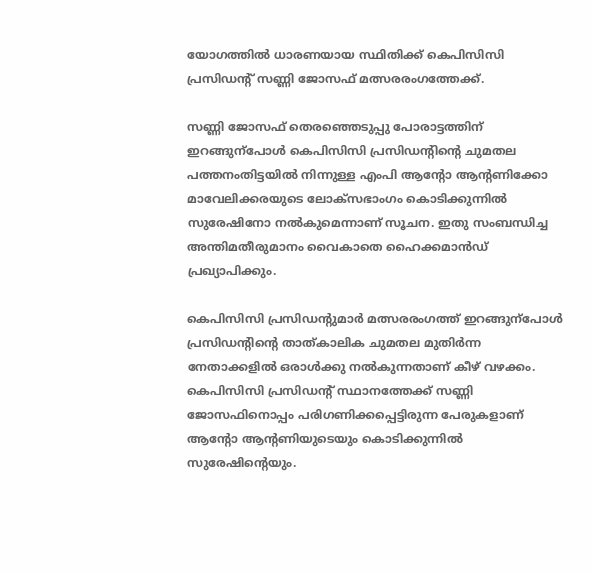യോഗത്തിൽ ധാരണയായ സ്ഥിതിക്ക് കെപിസിസി പ്രസിഡന്‍റ് സണ്ണി ജോസഫ് മത്സരരംഗത്തേക്ക്.

സണ്ണി ജോസഫ് തെരഞ്ഞെടുപ്പു പോരാട്ടത്തിന് ഇറങ്ങുന്പോൾ കെപിസിസി പ്രസിഡന്‍റിന്‍റെ ചുമതല പത്തനംതിട്ടയിൽ നിന്നുള്ള എംപി ആന്‍റോ ആന്‍റണിക്കോ മാവേലിക്കരയുടെ ലോക്സഭാംഗം കൊടിക്കുന്നിൽ സുരേഷിനോ നൽകുമെന്നാണ് സൂചന. ഇതു സംബന്ധിച്ച അന്തിമതീരുമാനം വൈകാതെ ഹൈക്കമാൻഡ് പ്രഖ്യാപിക്കും.

കെപിസിസി പ്രസിഡന്‍റുമാർ മത്സരരംഗത്ത് ഇറങ്ങുന്പോൾ പ്രസിഡന്‍റിന്‍റെ താത്കാലിക ചുമതല മുതിർന്ന നേതാക്കളിൽ ഒരാൾക്കു നൽകുന്നതാണ് കീഴ് വഴക്കം. കെപിസിസി പ്രസിഡന്‍റ് സ്ഥാനത്തേക്ക് സണ്ണി ജോസഫിനൊപ്പം പരിഗണിക്കപ്പെട്ടിരുന്ന പേരുകളാണ് ആന്‍റോ ആന്‍റണിയുടെയും കൊടിക്കുന്നിൽ സുരേഷിന്‍റെയും.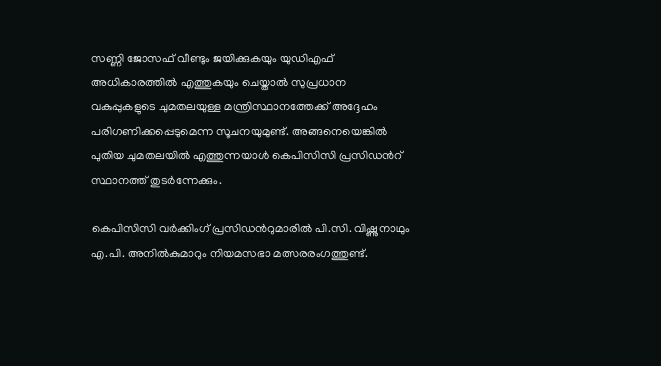സണ്ണി ജോസഫ് വീണ്ടും ജയിക്കുകയും യുഡിഎഫ് അധികാരത്തിൽ എത്തുകയും ചെയ്താൽ സുപ്രധാന വകുപ്പുകളുടെ ചുമതലയുള്ള മന്ത്രിസ്ഥാനത്തേക്ക് അദ്ദേഹം പരിഗണിക്കപ്പെടുമെന്ന സൂചനയുമുണ്ട്. അങ്ങനെയെങ്കിൽ പുതിയ ചുമതലയിൽ എത്തുന്നയാൾ കെപിസിസി പ്രസിഡന്‍റ് സ്ഥാനത്ത് തുടർന്നേക്കും.

കെപിസിസി വർക്കിംഗ് പ്രസിഡന്‍റുമാരിൽ പി.സി. വിഷ്ണുനാഥും എ.പി. അനിൽകുമാറും നിയമസഭാ മത്സരരംഗത്തുണ്ട്.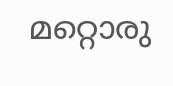മറ്റൊരു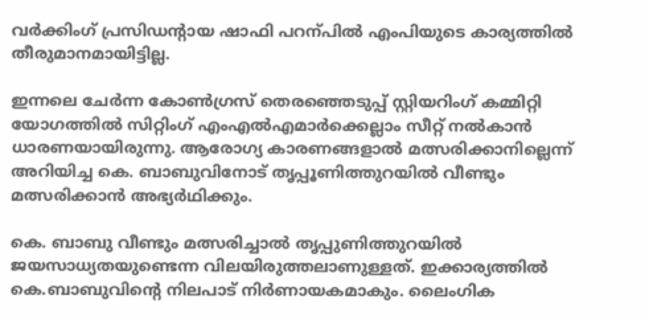വർക്കിംഗ് പ്രസിഡന്‍റായ ഷാഫി പറന്പിൽ എംപിയുടെ കാര്യത്തിൽ തീരുമാനമായിട്ടില്ല.

ഇന്നലെ ചേർന്ന കോണ്‍ഗ്രസ് തെരഞ്ഞെടുപ്പ് സ്റ്റിയറിംഗ് കമ്മിറ്റി യോഗത്തിൽ സിറ്റിംഗ് എംഎൽഎമാർക്കെല്ലാം സീറ്റ് നൽകാൻ ധാരണയായിരുന്നു. ആരോഗ്യ കാരണങ്ങളാൽ മത്സരിക്കാനില്ലെന്ന് അറിയിച്ച കെ. ബാബുവിനോട് തൃപ്പൂണിത്തുറയിൽ വീണ്ടും മത്സരിക്കാൻ അഭ്യർഥിക്കും.

കെ. ബാബു വീണ്ടും മത്സരിച്ചാൽ തൃപ്പുണിത്തുറയിൽ ജയസാധ്യതയുണ്ടെന്ന വിലയിരുത്തലാണുള്ളത്. ഇക്കാര്യത്തിൽ കെ.ബാബുവിന്‍റെ നിലപാട് നിർണായകമാകും. ലൈംഗിക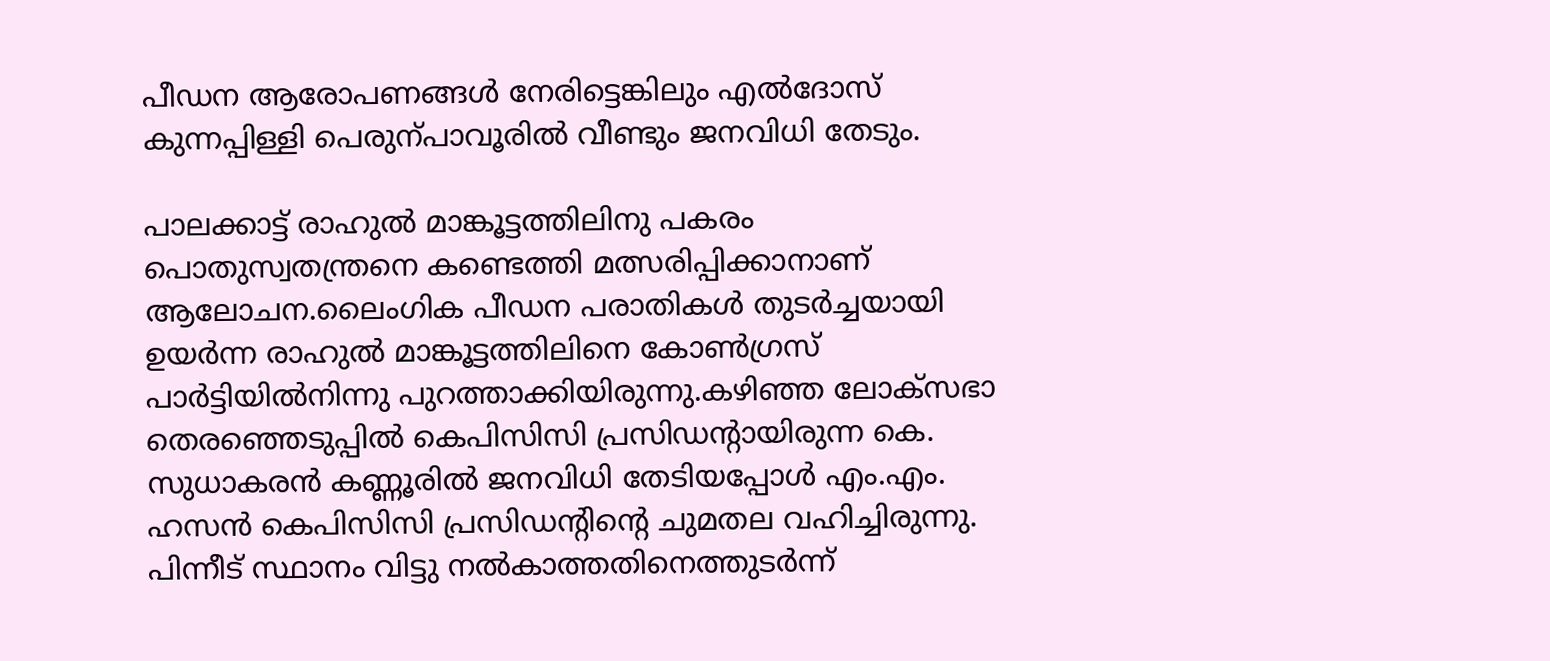പീഡന ആരോപണങ്ങൾ നേരിട്ടെങ്കിലും എൽദോസ് കുന്നപ്പിള്ളി പെരുന്പാവൂരിൽ വീണ്ടും ജനവിധി തേടും.

പാലക്കാട്ട് രാഹുൽ മാങ്കൂട്ടത്തിലിനു പകരം പൊതുസ്വതന്ത്രനെ കണ്ടെത്തി മത്സരിപ്പിക്കാനാണ് ആലോചന.ലൈംഗിക പീഡന പരാതികൾ തുടർച്ചയായി ഉയർന്ന രാഹുൽ മാങ്കൂട്ടത്തിലിനെ കോണ്‍ഗ്രസ് പാർട്ടിയിൽനിന്നു പുറത്താക്കിയിരുന്നു.കഴിഞ്ഞ ലോക്സഭാ തെരഞ്ഞെടുപ്പിൽ കെപിസിസി പ്രസിഡന്‍റായിരുന്ന കെ. സുധാകരൻ കണ്ണൂരിൽ ജനവിധി തേടിയപ്പോൾ എം.എം. ഹസൻ കെപിസിസി പ്രസിഡന്‍റിന്‍റെ ചുമതല വഹിച്ചിരുന്നു. പിന്നീട് സ്ഥാനം വിട്ടു നൽകാത്തതിനെത്തുടർന്ന്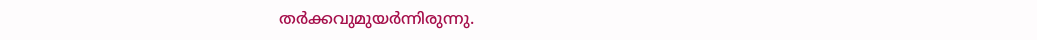തർക്കവുമുയർന്നിരുന്നു.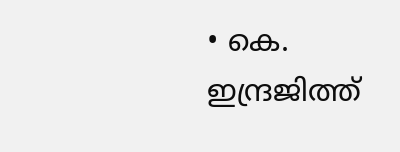• കെ. ഇന്ദ്രജിത്ത്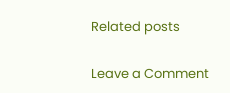Related posts

Leave a Comment